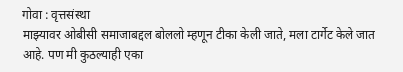गोवा : वृत्तसंस्था
माझ्यावर ओबीसी समाजाबद्दल बोललो म्हणून टीका केली जाते, मला टार्गेट केले जात आहे. पण मी कुठल्याही एका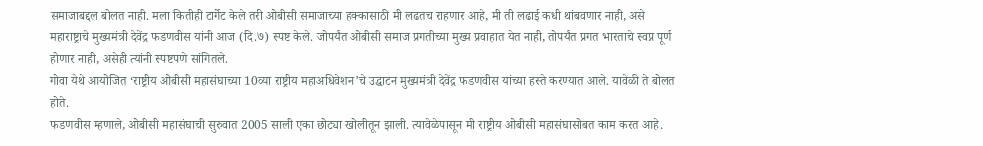समाजाबद्दल बोलत नाही. मला कितीही टार्गेट केले तरी ओबीसी समाजाच्या हक्कासाठी मी लढतच राहणार आहे, मी ती लढाई कधी थांबवणार नाही, असे महाराष्ट्राचे मुख्यमंत्री देवेंद्र फडणवीस यांनी आज (दि.७) स्पष्ट केले. जोपर्यंत ओबीसी समाज प्रगतीच्या मुख्य प्रवाहात येत नाही, तोपर्यंत प्रगत भारताचे स्वप्न पूर्ण होणार नाही, असेही त्यांनी स्पष्टपणे सांगितले.
गोवा येथे आयोजित ‘राष्ट्रीय ओबीसी महासंघाच्या 10व्या राष्ट्रीय महाअधिवेशन’चे उद्घाटन मुख्यमंत्री देवेंद्र फडणवीस यांच्या हस्ते करण्यात आले. यावेळी ते बोलत होते.
फडणवीस म्हणाले, ओबीसी महासंघाची सुरुवात 2005 साली एका छोट्या खोलीतून झाली. त्यावेळेपासून मी राष्ट्रीय ओबीसी महासंघासोबत काम करत आहे.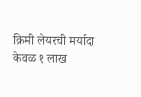क्रिमी लेयरची मर्यादा केवळ १ लाख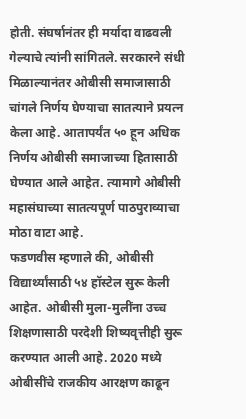होती. संघर्षानंतर ही मर्यादा वाढवली गेल्याचे त्यांनी सांगितले. सरकारने संधी मिळाल्यानंतर ओबीसी समाजासाठी चांगले निर्णय घेण्याचा सातत्याने प्रयत्न केला आहे. आतापर्यंत ५० हून अधिक निर्णय ओबीसी समाजाच्या हितासाठी घेण्यात आले आहेत. त्यामागे ओबीसी महासंघाच्या सातत्यपूर्ण पाठपुराव्याचा मोठा वाटा आहे.
फडणवीस म्हणाले की, ओबीसी विद्यार्थ्यांसाठी ५४ हॉस्टेल सुरू केली आहेत. ओबीसी मुला-मुलींना उच्च शिक्षणासाठी परदेशी शिष्यवृत्तीही सुरू करण्यात आली आहे. 2020 मध्ये ओबीसींचे राजकीय आरक्षण काढून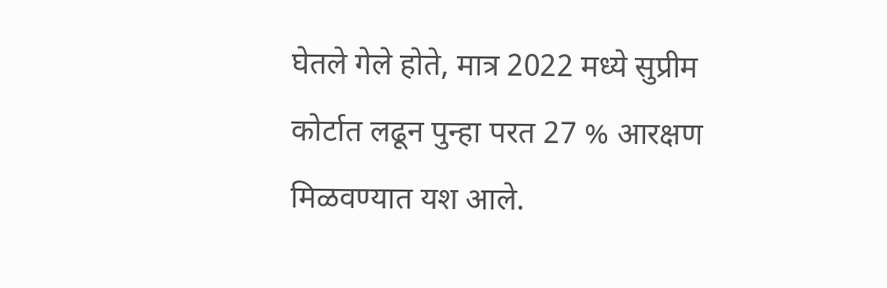घेतले गेले होते, मात्र 2022 मध्ये सुप्रीम कोर्टात लढून पुन्हा परत 27 % आरक्षण मिळवण्यात यश आले.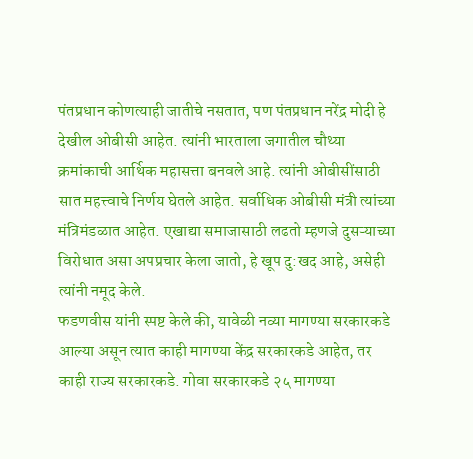पंतप्रधान कोणत्याही जातीचे नसतात, पण पंतप्रधान नरेंद्र मोदी हे देखील ओबीसी आहेत. त्यांनी भारताला जगातील चौथ्या क्रमांकाची आर्थिक महासत्ता बनवले आहे. त्यांनी ओबीसींसाठी सात महत्त्वाचे निर्णय घेतले आहेत. सर्वाधिक ओबीसी मंत्री त्यांच्या मंत्रिमंडळात आहेत. एखाद्या समाजासाठी लढतो म्हणजे दुसऱ्याच्या विरोधात असा अपप्रचार केला जातो, हे खूप दु:खद आहे, असेही त्यांनी नमूद केले.
फडणवीस यांनी स्पष्ट केले की, यावेळी नव्या मागण्या सरकारकडे आल्या असून त्यात काही मागण्या केंद्र सरकारकडे आहेत, तर काही राज्य सरकारकडे. गोवा सरकारकडे २५ मागण्या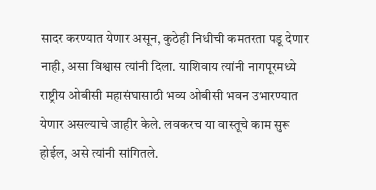सादर करण्यात येणार असून, कुठेही निधीची कमतरता पडू देणार नाही, असा विश्वास त्यांनी दिला. याशिवाय त्यांनी नागपूरमध्ये राष्ट्रीय ओबीसी महासंघासाठी भव्य ओबीसी भवन उभारण्यात येणार असल्याचे जाहीर केले. लवकरच या वास्तूचे काम सुरू होईल, असे त्यांनी सांगितले.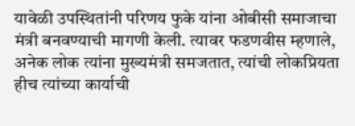यावेळी उपस्थितांनी परिणय फुके यांना ओबीसी समाजाचा मंत्री बनवण्याची मागणी केली. त्यावर फडणवीस म्हणाले, अनेक लोक त्यांना मुख्यमंत्री समजतात, त्यांची लोकप्रियता हीच त्यांच्या कार्याची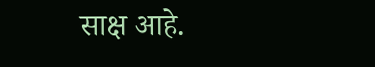साक्ष आहे.